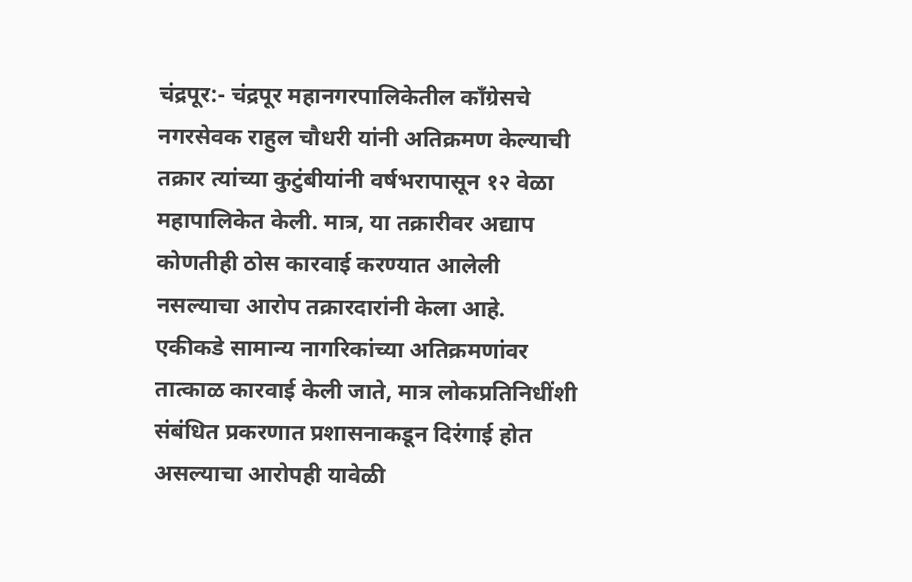चंद्रपूर:- चंद्रपूर महानगरपालिकेतील काँग्रेसचे नगरसेवक राहुल चौधरी यांनी अतिक्रमण केल्याची तक्रार त्यांच्या कुटुंबीयांनी वर्षभरापासून १२ वेळा महापालिकेत केली. मात्र, या तक्रारीवर अद्याप कोणतीही ठोस कारवाई करण्यात आलेली नसल्याचा आरोप तक्रारदारांनी केला आहे.
एकीकडे सामान्य नागरिकांच्या अतिक्रमणांवर तात्काळ कारवाई केली जाते, मात्र लोकप्रतिनिधींशी संबंधित प्रकरणात प्रशासनाकडून दिरंगाई होत असल्याचा आरोपही यावेळी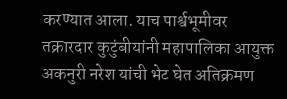करण्यात आला. याच पार्श्वभूमीवर तक्रारदार कुटुंबीयांनी महापालिका आयुक्त अकनुरी नरेश यांची भेट घेत अतिक्रमण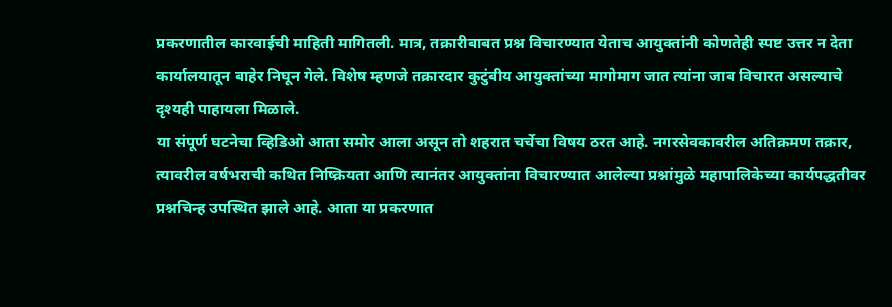प्रकरणातील कारवाईची माहिती मागितली. मात्र, तक्रारीबाबत प्रश्न विचारण्यात येताच आयुक्तांनी कोणतेही स्पष्ट उत्तर न देता कार्यालयातून बाहेर निघून गेले. विशेष म्हणजे तक्रारदार कुटुंबीय आयुक्तांच्या मागोमाग जात त्यांना जाब विचारत असल्याचे दृश्यही पाहायला मिळाले.
या संपूर्ण घटनेचा व्हिडिओ आता समोर आला असून तो शहरात चर्चेचा विषय ठरत आहे. नगरसेवकावरील अतिक्रमण तक्रार, त्यावरील वर्षभराची कथित निष्क्रियता आणि त्यानंतर आयुक्तांना विचारण्यात आलेल्या प्रश्नांमुळे महापालिकेच्या कार्यपद्धतीवर प्रश्नचिन्ह उपस्थित झाले आहे. आता या प्रकरणात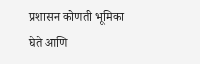प्रशासन कोणती भूमिका घेते आणि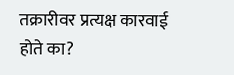तक्रारीवर प्रत्यक्ष कारवाई होते का?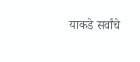याकडे सर्वांचे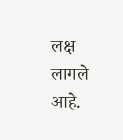लक्ष लागले आहे.